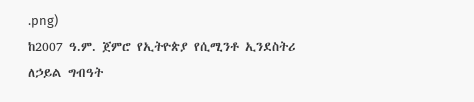.png)
ከ2007 ዓ.ም. ጀምሮ የኢትዮጵያ የሲሚንቶ ኢንደስትሪ ለኃይል ግብዓት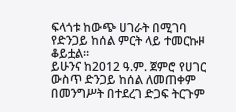ፍላጎቱ ከውጭ ሀገራት በሚገባ የድንጋይ ከሰል ምርት ላይ ተመርኩዞ ቆይቷል።
ይሁንና ከ2012 ዓ.ም. ጀምሮ የሀገር ውስጥ ድንጋይ ከሰል ለመጠቀም በመንግሥት በተደረገ ድጋፍ ትርጉም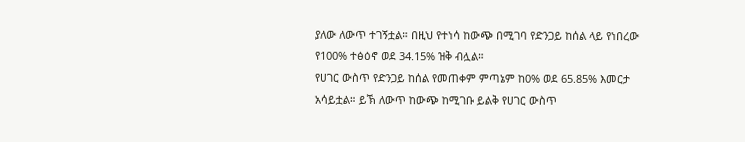ያለው ለውጥ ተገኝቷል። በዚህ የተነሳ ከውጭ በሚገባ የድንጋይ ከሰል ላይ የነበረው የ100% ተፅዕኖ ወደ 34.15% ዝቅ ብሏል።
የሀገር ውስጥ የድንጋይ ከሰል የመጠቀም ምጣኔም ከ0% ወደ 65.85% እመርታ አሳይቷል። ይኽ ለውጥ ከውጭ ከሚገቡ ይልቅ የሀገር ውስጥ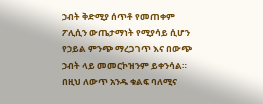ኃብት ቅድሚያ ሰጥቶ የመጠቀም ፖሊሲን ውጤታማነት የሚያሳይ ሲሆን የኃይል ምንጭ ማረጋገጥ እና በውጭ ኃብት ላይ መመርኮዝንም ይቀንሳል።
በዚህ ለውጥ አንዱ ቁልፍ ባለሚና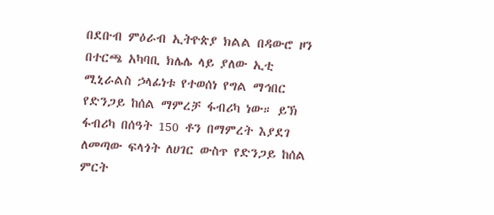በደቡብ ምዕራብ ኢትዮጵያ ክልል በዳውሮ ዞን በተርጫ አካባቢ ክሌሌ ላይ ያለው ኢቲ ሚኒራልስ ኃላፊነቱ የተወሰነ የግል ማኅበር የድንጋይ ከሰል ማምረቻ ፋብሪካ ነው። ይኽ ፋብሪካ በሰዓት 150 ቶን በማምረት እያደገ ለመጣው ፍላጎት ለሀገር ውስጥ የድንጋይ ከሰል ምርት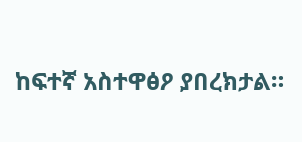ከፍተኛ አስተዋፅዖ ያበረክታል።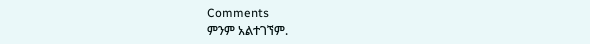Comments
ምንም አልተገኘም.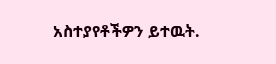አስተያየቶችዎን ይተዉት.